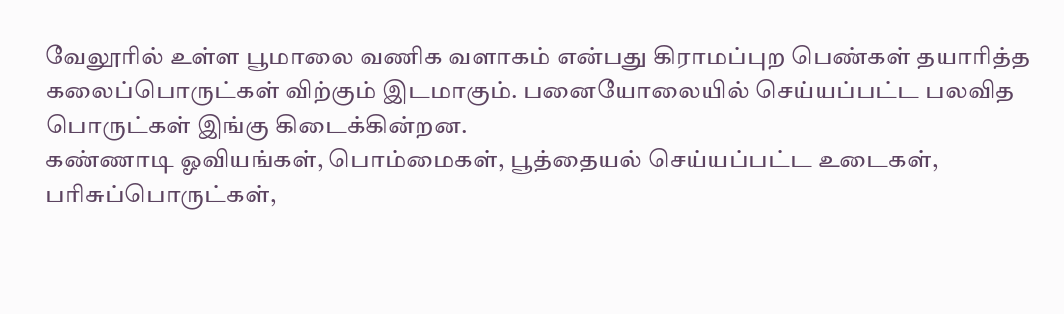வேலூரில் உள்ள பூமாலை வணிக வளாகம் என்பது கிராமப்புற பெண்கள் தயாரித்த கலைப்பொருட்கள் விற்கும் இடமாகும். பனையோலையில் செய்யப்பட்ட பலவித பொருட்கள் இங்கு கிடைக்கின்றன.
கண்ணாடி ஓவியங்கள், பொம்மைகள், பூத்தையல் செய்யப்பட்ட உடைகள், பரிசுப்பொருட்கள்,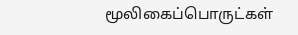மூலிகைப்பொருட்கள்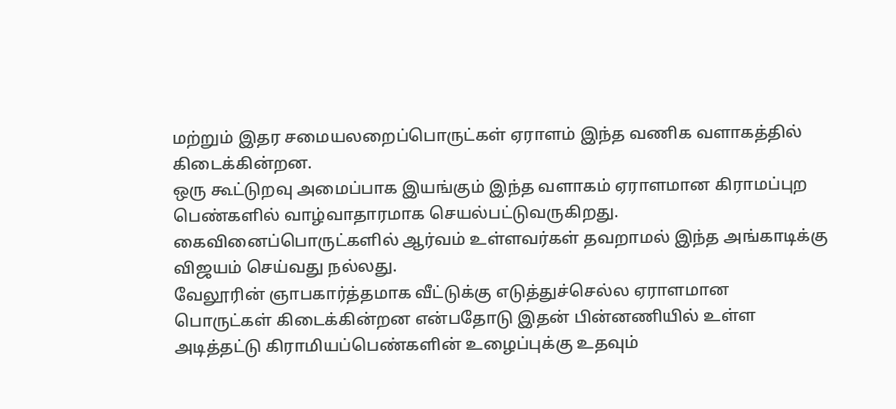மற்றும் இதர சமையலறைப்பொருட்கள் ஏராளம் இந்த வணிக வளாகத்தில் கிடைக்கின்றன.
ஒரு கூட்டுறவு அமைப்பாக இயங்கும் இந்த வளாகம் ஏராளமான கிராமப்புற பெண்களில் வாழ்வாதாரமாக செயல்பட்டுவருகிறது. கைவினைப்பொருட்களில் ஆர்வம் உள்ளவர்கள் தவறாமல் இந்த அங்காடிக்கு விஜயம் செய்வது நல்லது.
வேலூரின் ஞாபகார்த்தமாக வீட்டுக்கு எடுத்துச்செல்ல ஏராளமான பொருட்கள் கிடைக்கின்றன என்பதோடு இதன் பின்னணியில் உள்ள அடித்தட்டு கிராமியப்பெண்களின் உழைப்புக்கு உதவும்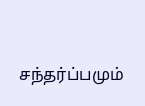சந்தர்ப்பமும்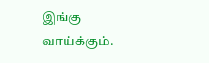இங்கு வாய்க்கும்.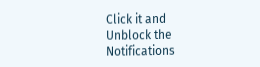Click it and Unblock the Notifications